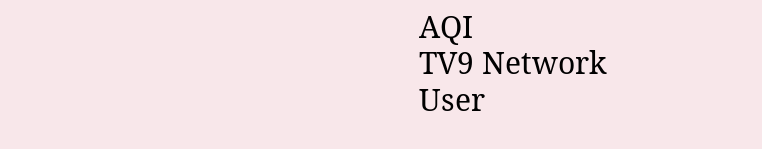AQI
TV9 Network
User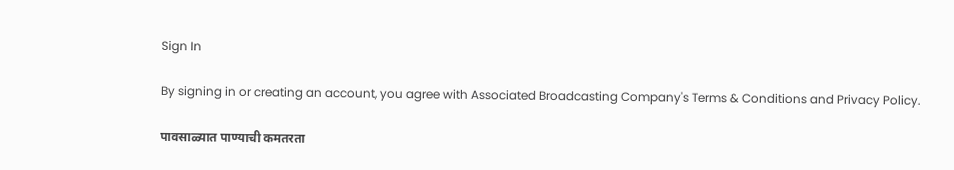Sign In

By signing in or creating an account, you agree with Associated Broadcasting Company's Terms & Conditions and Privacy Policy.

पावसाळ्यात पाण्याची कमतरता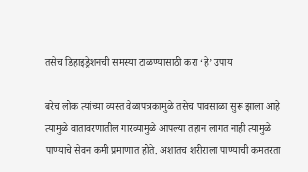तसेच डिहाइड्रेशनची समस्या टाळण्यासाठी करा ‘हे’ उपाय

बरेच लोक त्यांच्या व्यस्त वेळापत्रकामुळे तसेच पावसाळा सुरू झाला आहे त्यामुळे वातावरणातील गारव्यामुळे आपल्या तहान लागत नाही त्यामुळे पाण्याचे सेवन कमी प्रमाणात होते. अशातच शरीराला पाण्याची कमतरता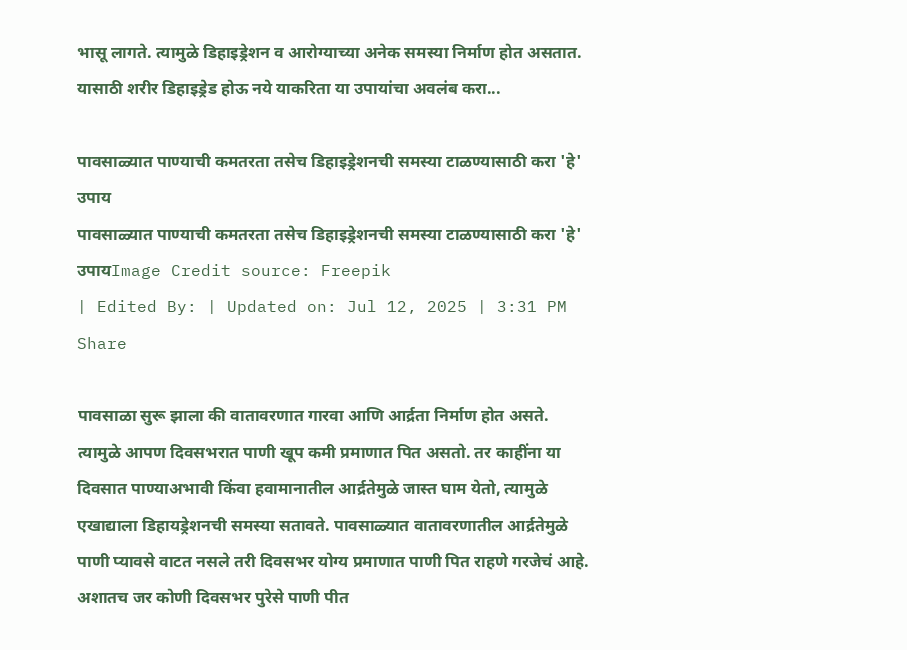भासू लागते. त्यामुळे डिहाइड्रेशन व आरोग्याच्या अनेक समस्या निर्माण होत असतात. यासाठी शरीर डिहाइड्रेड होऊ नये याकरिता या उपायांचा अवलंब करा...

पावसाळ्यात पाण्याची कमतरता तसेच डिहाइड्रेशनची समस्या टाळण्यासाठी करा 'हे' उपाय
पावसाळ्यात पाण्याची कमतरता तसेच डिहाइड्रेशनची समस्या टाळण्यासाठी करा 'हे' उपायImage Credit source: Freepik
| Edited By: | Updated on: Jul 12, 2025 | 3:31 PM
Share

पावसाळा सुरू झाला की वातावरणात गारवा आणि आर्द्रता निर्माण होत असते. त्यामुळे आपण दिवसभरात पाणी खूप कमी प्रमाणात पित असतो. तर काहींना या दिवसात पाण्याअभावी किंवा हवामानातील आर्द्रतेमुळे जास्त घाम येतो, त्यामुळे एखाद्याला डिहायड्रेशनची समस्या सतावते. पावसाळ्यात वातावरणातील आर्द्रतेमुळे पाणी प्यावसे वाटत नसले तरी दिवसभर योग्य प्रमाणात पाणी पित राहणे गरजेचं आहे. अशातच जर कोणी दिवसभर पुरेसे पाणी पीत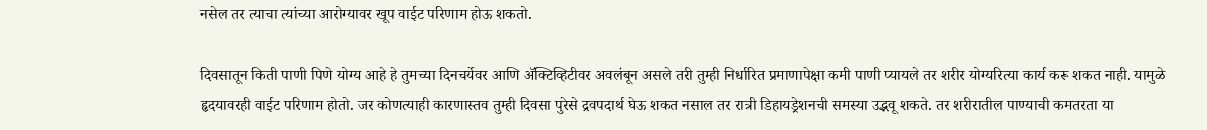नसेल तर त्याचा त्यांच्या आरोग्यावर खूप वाईट परिणाम होऊ शकतो.

दिवसातून किती पाणी पिणे योग्य आहे हे तुमच्या दिनचर्येवर आणि ॲक्टिव्हिटीवर अवलंबून असले तरी तुम्ही निर्धारित प्रमाणापेक्षा कमी पाणी प्यायले तर शरीर योग्यरित्या कार्य करू शकत नाही. यामुळे हृदयावरही वाईट परिणाम होतो. जर कोणत्याही कारणास्तव तुम्ही दिवसा पुरेसे द्रवपदार्थ घेऊ शकत नसाल तर रात्री डिहायड्रेशनची समस्या उद्भवू शकते. तर शरीरातील पाण्याची कमतरता या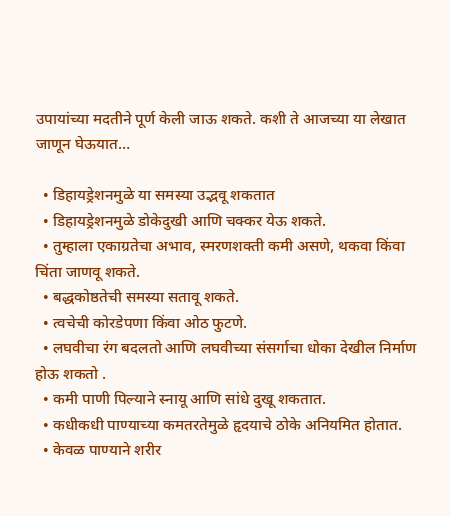उपायांच्या मदतीने पूर्ण केली जाऊ शकते. कशी ते आजच्या या लेखात जाणून घेऊयात…

  • डिहायड्रेशनमुळे या समस्या उद्भवू शकतात
  • डिहायड्रेशनमुळे डोकेदुखी आणि चक्कर येऊ शकते.
  • तुम्हाला एकाग्रतेचा अभाव, स्मरणशक्ती कमी असणे, थकवा किंवा चिंता जाणवू शकते.
  • बद्धकोष्ठतेची समस्या सतावू शकते.
  • त्वचेची कोरडेपणा किंवा ओठ फुटणे.
  • लघवीचा रंग बदलतो आणि लघवीच्या संसर्गाचा धोका देखील निर्माण होऊ शकतो .
  • कमी पाणी पिल्याने स्नायू आणि सांधे दुखू शकतात.
  • कधीकधी पाण्याच्या कमतरतेमुळे हृदयाचे ठोके अनियमित होतात.
  • केवळ पाण्याने शरीर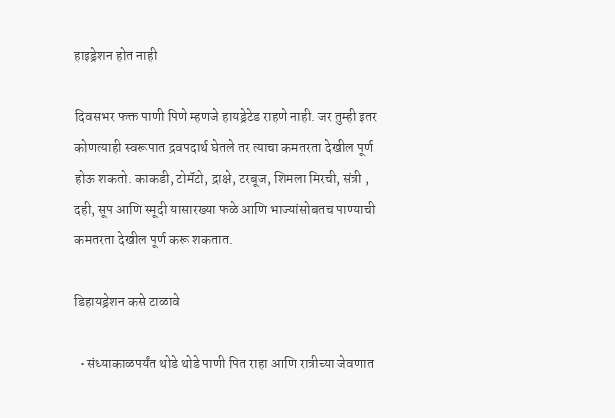हाइड्रेशन होत नाही

दिवसभर फक्त पाणी पिणे म्हणजे हायड्रेटेड राहणे नाही. जर तुम्ही इतर कोणत्याही स्वरूपात द्रवपदार्थ घेतले तर त्याचा कमतरता देखील पूर्ण होऊ शकतो. काकडी, टोमॅटो, द्राक्षे, टरबूज, शिमला मिरची, संत्री , दही, सूप आणि स्मूदी यासारख्या फळे आणि भाज्यांसोबतच पाण्याची कमतरता देखील पूर्ण करू शकतात.

डिहायड्रेशन कसे टाळावे

  • संध्याकाळपर्यंत थोडे थोडे पाणी पित राहा आणि रात्रीच्या जेवणात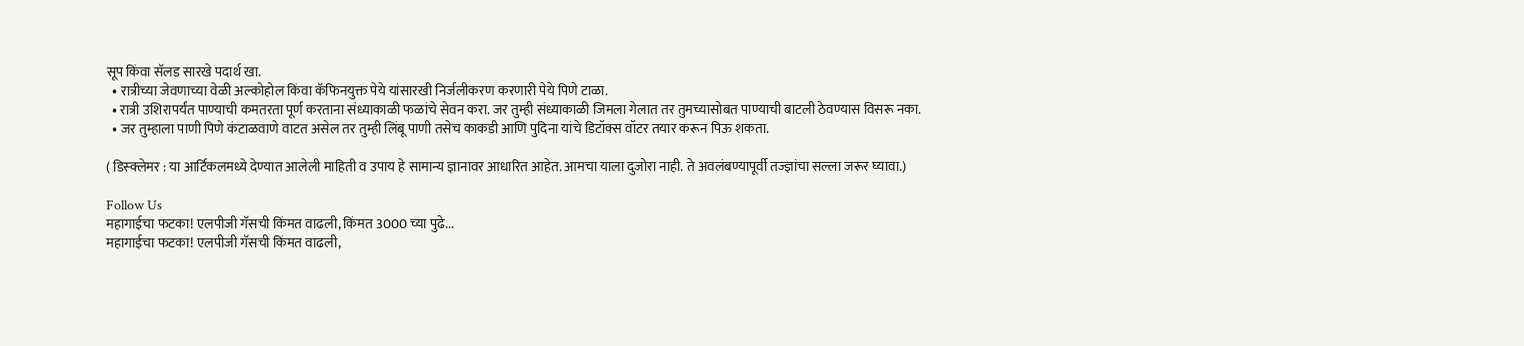सूप किंवा सॅलड सारखे पदार्थ खा.
  • रात्रीच्या जेवणाच्या वेळी अल्कोहोल किंवा कॅफिनयुक्त पेये यांसारखी निर्जलीकरण करणारी पेये पिणे टाळा.
  • रात्री उशिरापर्यंत पाण्याची कमतरता पूर्ण करताना संध्याकाळी फळांचे सेवन करा. जर तुम्ही संध्याकाळी जिमला गेलात तर तुमच्यासोबत पाण्याची बाटली ठेवण्यास विसरू नका.
  • जर तुम्हाला पाणी पिणे कंटाळवाणे वाटत असेल तर तुम्ही लिंबू पाणी तसेच काकडी आणि पुदिना यांचे डिटॉक्स वॉटर तयार करून पिऊ शकता.

( डिस्क्लेमर : या आर्टिकलमध्ये देण्यात आलेली माहिती व उपाय हे सामान्य ज्ञानावर आधारित आहेत. आमचा याला दुजोरा नाही. ते अवलंबण्यापूर्वी तज्ज्ञांचा सल्ला जरूर घ्यावा.)

Follow Us
महागाईचा फटका! एलपीजी गॅसची किंमत वाढली, किंमत 3000 च्या पुढे...
महागाईचा फटका! एलपीजी गॅसची किंमत वाढली,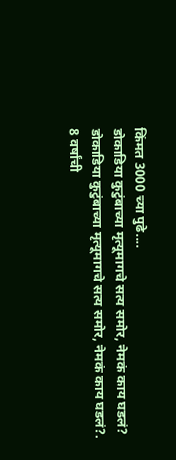किंमत 3000 च्या पुढे....
डोकाडिया कुटुंबाच्या मृत्यूमागचे सत्य समोर, नेमकं काय घडलं?
डोकाडिया कुटुंबाच्या मृत्यूमागचे सत्य समोर, नेमकं काय घडलं?.
8 वर्षांची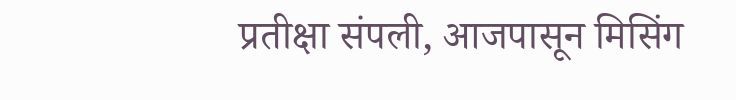प्रतीक्षा संपली, आजपासून मिसिंग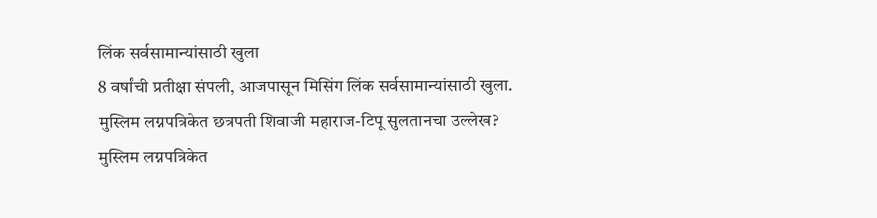लिंक सर्वसामान्यांसाठी खुला
8 वर्षांची प्रतीक्षा संपली, आजपासून मिसिंग लिंक सर्वसामान्यांसाठी खुला.
मुस्लिम लग्नपत्रिकेत छत्रपती शिवाजी महाराज-टिपू सुलतानचा उल्लेख?
मुस्लिम लग्नपत्रिकेत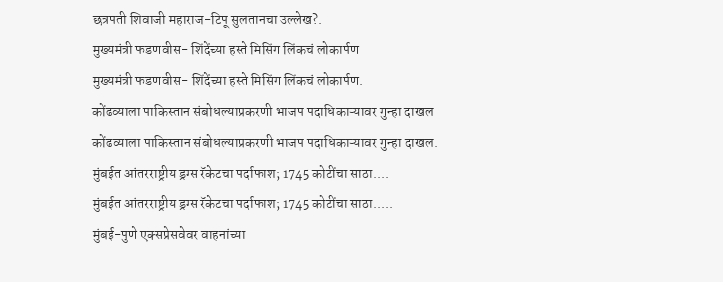छत्रपती शिवाजी महाराज-टिपू सुलतानचा उल्लेख?.
मुख्यमंत्री फडणवीस- शिंदेंच्या हस्ते मिसिंग लिंकचं लोकार्पण
मुख्यमंत्री फडणवीस- शिंदेंच्या हस्ते मिसिंग लिंकचं लोकार्पण.
कोंढव्याला पाकिस्तान संबोधल्याप्रकरणी भाजप पदाधिकाऱ्यावर गुन्हा दाखल
कोंढव्याला पाकिस्तान संबोधल्याप्रकरणी भाजप पदाधिकाऱ्यावर गुन्हा दाखल.
मुंबईत आंतरराष्ट्रीय ड्रग्स रॅकेटचा पर्दाफाश; 1745 कोटींचा साठा....
मुंबईत आंतरराष्ट्रीय ड्रग्स रॅकेटचा पर्दाफाश; 1745 कोटींचा साठा.....
मुंबई-पुणे एक्सप्रेसवेवर वाहनांच्या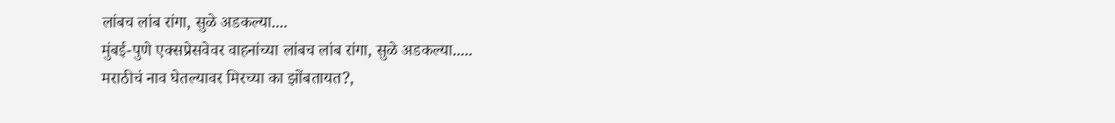लांबच लांब रांगा, सुळे अडकल्या....
मुंबई-पुणे एक्सप्रेसवेवर वाहनांच्या लांबच लांब रांगा, सुळे अडकल्या.....
मराठीचं नाव घेतल्यावर मिरच्या का झोंबतायत?,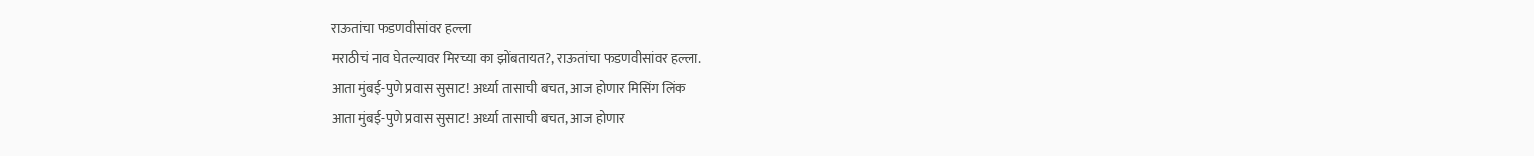राऊतांचा फडणवीसांवर हल्ला
मराठीचं नाव घेतल्यावर मिरच्या का झोंबतायत?, राऊतांचा फडणवीसांवर हल्ला.
आता मुंबई-पुणे प्रवास सुसाट! अर्ध्या तासाची बचत, आज होणार मिसिंग लिंक
आता मुंबई-पुणे प्रवास सुसाट! अर्ध्या तासाची बचत, आज होणार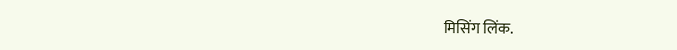मिसिंग लिंक.